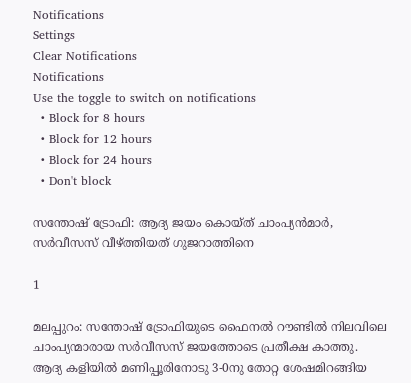Notifications
Settings
Clear Notifications
Notifications
Use the toggle to switch on notifications
  • Block for 8 hours
  • Block for 12 hours
  • Block for 24 hours
  • Don't block

സന്തോഷ് ട്രോഫി: ആദ്യ ജയം കൊയ്ത് ചാംപ്യന്‍മാര്‍, സര്‍വീസസ് വീഴ്ത്തിയത് ഗുജറാത്തിനെ

1

മലപ്പുറം: സന്തോഷ് ട്രോഫിയുടെ ഫൈനല്‍ റൗണ്ടില്‍ നിലവിലെ ചാംപ്യന്മാരായ സര്‍വീസസ് ജയത്തോടെ പ്രതീക്ഷ കാത്തു. ആദ്യ കളിയില്‍ മണിപ്പൂരിനോടു 3-0നു തോറ്റ ശേഷമിറങ്ങിയ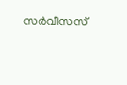സര്‍വീസസ്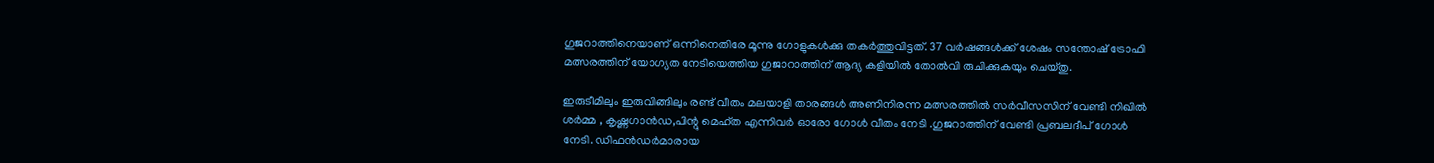ഗുജറാത്തിനെയാണ് ഒന്നിനെതിരേ മൂന്നു ഗോളുകള്‍ക്കു തകര്‍ത്തുവിട്ടത്. 37 വര്‍ഷങ്ങള്‍ക്ക് ശേഷം സന്തോഷ് ട്രോഫി മത്സരത്തിന് യോഗ്യത നേടിയെത്തിയ ഗുജാറാത്തിന് ആദ്യ കളിയില്‍ തോല്‍വി രുചിക്കുകയും ചെയ്തു.

ഇരുടീമിലും ഇരുവിങ്ങിലും രണ്ട് വീതം മലയാളി താരങ്ങള്‍ അണിനിരന്ന മത്സരത്തില്‍ സര്‍വീസസിന് വേണ്ടി നിഖില്‍ ശര്‍മ്മ , കൃഷ്ണഗാന്‍ഡ,പിന്റു മെഹ്ത എന്നിവര്‍ ഓരോ ഗോള്‍ വീതം നേടി .ഗുജറാത്തിന് വേണ്ടി പ്രബലദീപ് ഗോള്‍ നേടി. ഡിഫന്‍ഡര്‍മാരായ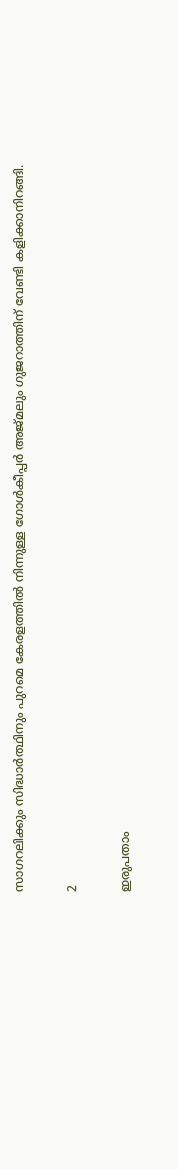സാഗറലിക്കും സിദ്ധാര്‍ത്ഥിനും പുറമെ കേരളത്തില്‍ നിന്നുള്ള ഗോള്‍കീപ്പര്‍ അജ്മലും ഗുജറാത്തിന് വേണ്ടി കളിക്കാനിറങ്ങി.

2

ഇരുപതാം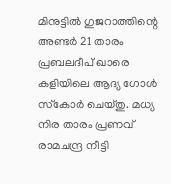മിനുട്ടില്‍ ഗുജറാത്തിന്റെ അണ്ടര്‍ 21 താരം പ്രബലദീപ് ഖാരെ കളിയിലെ ആദ്യ ഗോള്‍ സ്‌കോര്‍ ചെയ്തു. മധ്യ നിര താരം പ്രണവ് രാമചന്ദ്ര നീട്ടി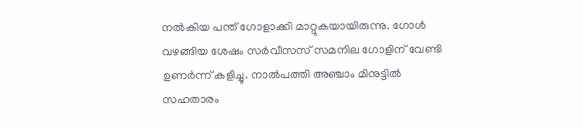നല്‍കിയ പന്ത് ഗോളാക്കി മാറ്റുകയായിരുന്നു. ഗോള്‍ വഴങ്ങിയ ശേഷം സര്‍വീസസ് സമനില ഗോളിന് വേണ്ടി ഉണര്‍ന്ന് കളിച്ചു. നാല്‍പത്തി അഞ്ചാം മിനുട്ടില്‍ സഹതാരം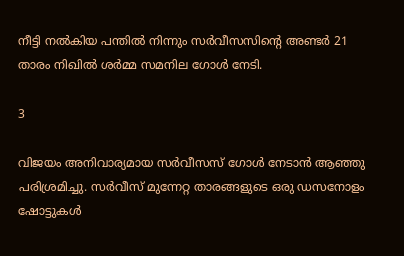നീട്ടി നല്‍കിയ പന്തില്‍ നിന്നും സര്‍വീസസിന്റെ അണ്ടര്‍ 21 താരം നിഖില്‍ ശര്‍മ്മ സമനില ഗോള്‍ നേടി.

3

വിജയം അനിവാര്യമായ സര്‍വീസസ് ഗോള്‍ നേടാന്‍ ആഞ്ഞു പരിശ്രമിച്ചു. സര്‍വീസ് മുന്നേറ്റ താരങ്ങളുടെ ഒരു ഡസനോളം ഷോട്ടുകള്‍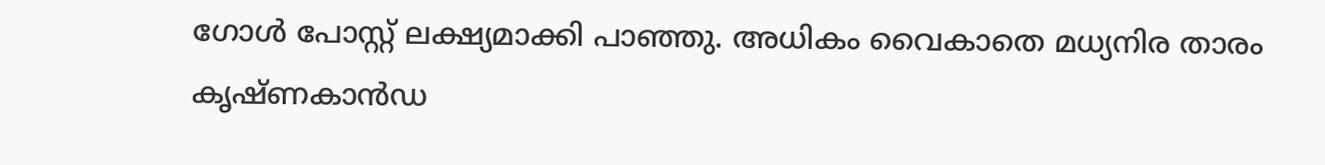ഗോള്‍ പോസ്റ്റ് ലക്ഷ്യമാക്കി പാഞ്ഞു. അധികം വൈകാതെ മധ്യനിര താരം കൃഷ്ണകാന്‍ഡ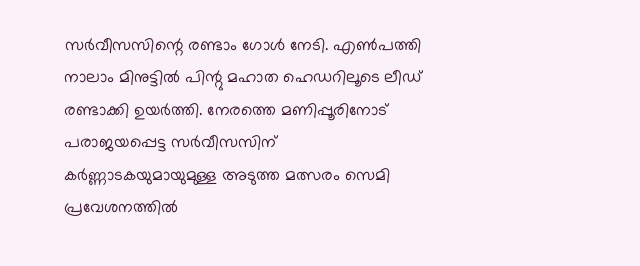സര്‍വീസസിന്റെ രണ്ടാം ഗോള്‍ നേടി. എണ്‍പത്തി നാലാം മിനുട്ടില്‍ പിന്റു മഹാത ഹെഡറിലൂടെ ലീഡ് രണ്ടാക്കി ഉയര്‍ത്തി. നേരത്തെ മണിപ്പൂരിനോട് പരാജയപ്പെട്ട സര്‍വീസസിന് കര്‍ണ്ണാടകയുമായുമുള്ള അടുത്ത മത്സരം സെമി പ്രവേശനത്തില്‍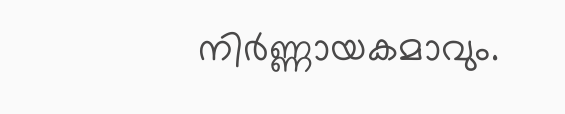നിര്‍ണ്ണായകമാവും.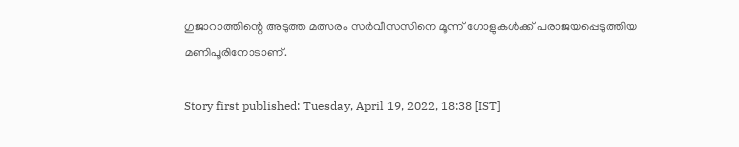ഗുജാറാത്തിന്റെ അടുത്ത മത്സരം സര്‍വീസസിനെ മൂന്ന് ഗോളുകള്‍ക്ക് പരാജയപ്പെടുത്തിയ മണിപൂരിനോടാണ്.

Story first published: Tuesday, April 19, 2022, 18:38 [IST]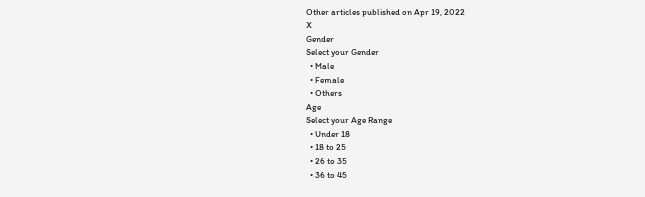Other articles published on Apr 19, 2022
X
Gender
Select your Gender
  • Male
  • Female
  • Others
Age
Select your Age Range
  • Under 18
  • 18 to 25
  • 26 to 35
  • 36 to 45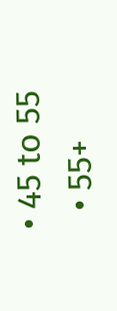• 45 to 55
  • 55+